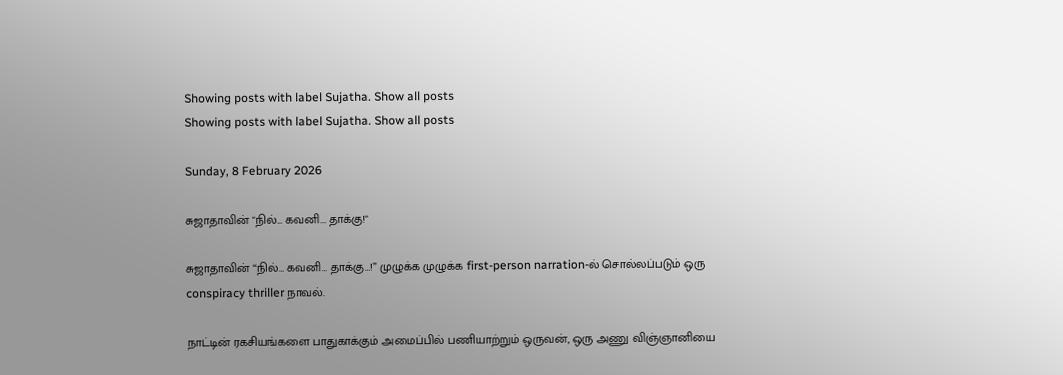Showing posts with label Sujatha. Show all posts
Showing posts with label Sujatha. Show all posts

Sunday, 8 February 2026

சுஜாதாவின் "நில்... கவனி... தாக்கு!"

சுஜாதாவின் “நில்… கவனி… தாக்கு…!” முழுக்க முழுக்க first-person narration-ல் சொல்லப்படும் ஒரு conspiracy thriller நாவல்.

நாட்டின் ரகசியங்களை பாதுகாக்கும் அமைப்பில் பணியாற்றும் ஒருவன், ஒரு அணு விஞ்ஞானியை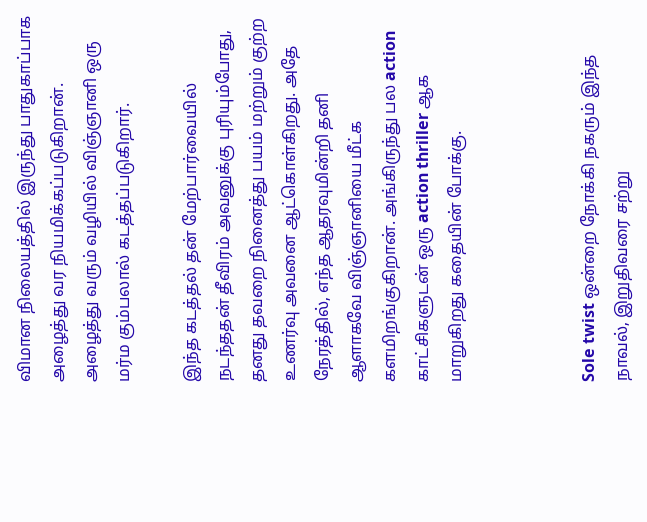விமான நிலையத்தில் இருந்து பாதுகாப்பாக அழைத்து வர நியமிக்கப்படுகிறான். அழைத்து வரும் வழியில் விஞ்ஞானி ஒரு மர்ம கும்பலால் கடத்தப்படுகிறார்.

இந்த கடத்தல் தன் மேற்பார்வையில் நடந்ததன் தீவிரம் அவனுக்கு புரியும்போது, தனது தவறை நினைத்து பயம் மற்றும் குற்ற உணர்வு அவனை ஆட்கொள்கிறது. அதே நேரத்தில், எந்த ஆதரவுமின்றி தனி ஆளாகவே விஞ்ஞானியை மீட்க களமிறங்குகிறான். அங்கிருந்து பல action காட்சிகளுடன் ஒரு action thriller ஆக மாறுகிறது கதையின் போக்கு.



Sole twist ஒன்றை நோக்கி நகரும் இந்த நாவல், இறுதிவரை சற்று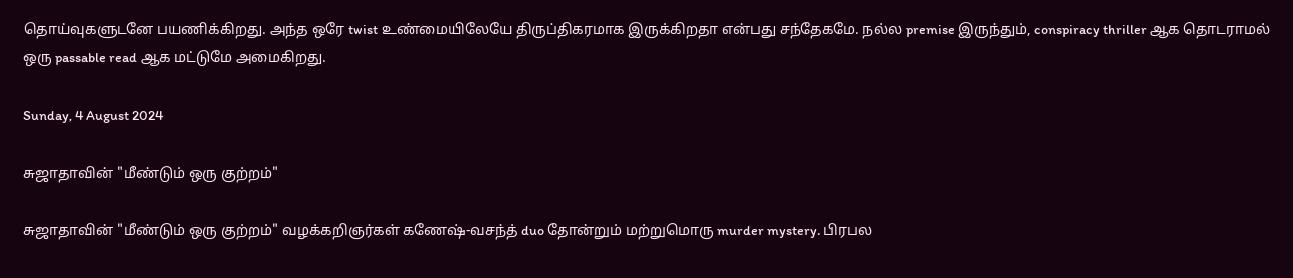தொய்வுகளுடனே பயணிக்கிறது. அந்த ஒரே twist உண்மையிலேயே திருப்திகரமாக இருக்கிறதா என்பது சந்தேகமே. நல்ல premise இருந்தும், conspiracy thriller ஆக தொடராமல் ஒரு passable read ஆக மட்டுமே அமைகிறது.

Sunday, 4 August 2024

சுஜாதாவின் "மீண்டும் ஒரு குற்றம்"

சுஜாதாவின் "மீண்டும் ஒரு குற்றம்" வழக்கறிஞர்கள் கணேஷ்-வசந்த் duo தோன்றும் மற்றுமொரு murder mystery. பிரபல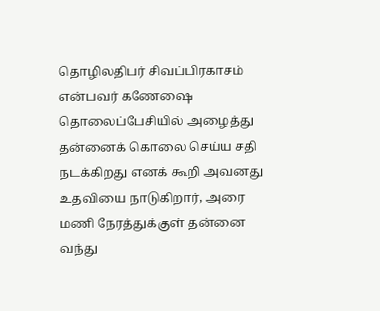தொழிலதிபர் சிவப்பிரகாசம் என்பவர் கணேஷை தொலைப்பேசியில் அழைத்து தன்னைக் கொலை செய்ய சதி நடக்கிறது எனக் கூறி அவனது உதவியை நாடுகிறார், அரை மணி நேரத்துக்குள் தன்னை வந்து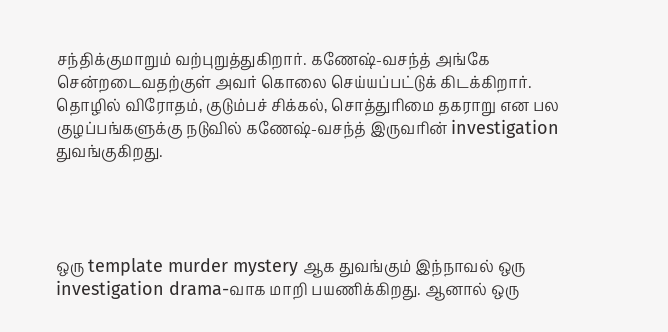சந்திக்குமாறும் வற்புறுத்துகிறார். கணேஷ்-வசந்த் அங்கே சென்றடைவதற்குள் அவர் கொலை செய்யப்பட்டுக் கிடக்கிறார். தொழில் விரோதம், குடும்பச் சிக்கல், சொத்துரிமை தகராறு என பல குழப்பங்களுக்கு நடுவில் கணேஷ்-வசந்த் இருவரின் investigation துவங்குகிறது.




ஒரு template murder mystery ஆக துவங்கும் இந்நாவல் ஒரு investigation drama-வாக மாறி பயணிக்கிறது. ஆனால் ஒரு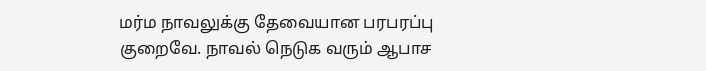மர்ம நாவலுக்கு தேவையான பரபரப்பு குறைவே. நாவல் நெடுக வரும் ஆபாச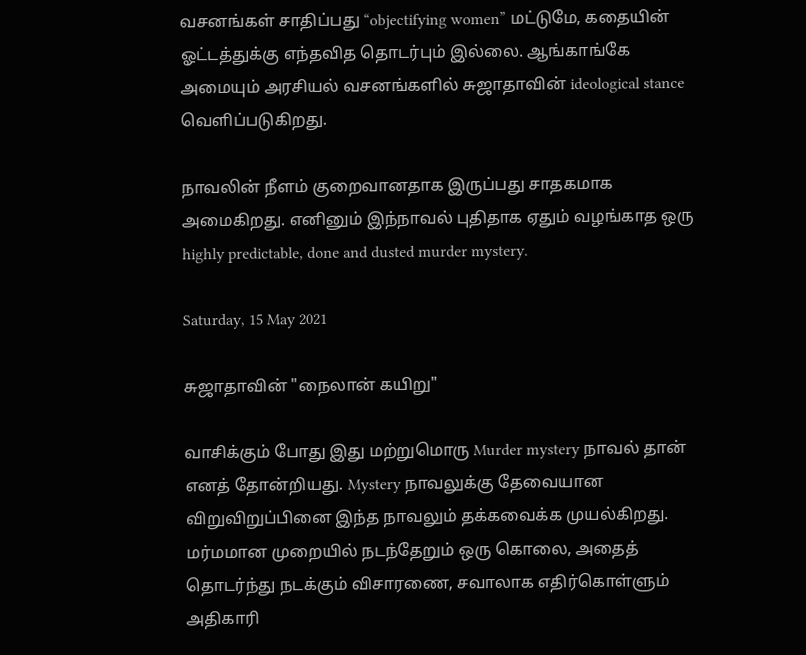வசனங்கள் சாதிப்பது “objectifying women” மட்டுமே, கதையின் ஓட்டத்துக்கு எந்தவித தொடர்பும் இல்லை. ஆங்காங்கே அமையும் அரசியல் வசனங்களில் சுஜாதாவின் ideological stance வெளிப்படுகிறது.

நாவலின் நீளம் குறைவானதாக இருப்பது சாதகமாக அமைகிறது. எனினும் இந்நாவல் புதிதாக ஏதும் வழங்காத ஒரு highly predictable, done and dusted murder mystery.

Saturday, 15 May 2021

சுஜாதாவின் "நைலான் கயிறு"

வாசிக்கும் போது இது மற்றுமொரு Murder mystery நாவல் தான் எனத் தோன்றியது. Mystery நாவலுக்கு தேவையான விறுவிறுப்பினை இந்த நாவலும் தக்கவைக்க முயல்கிறது. மர்மமான முறையில் நடந்தேறும் ஒரு கொலை, அதைத் தொடர்ந்து நடக்கும் விசாரணை, சவாலாக எதிர்கொள்ளும் அதிகாரி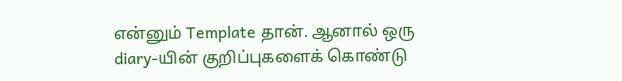என்னும் Template தான். ஆனால் ஒரு diary-யின் குறிப்புகளைக் கொண்டு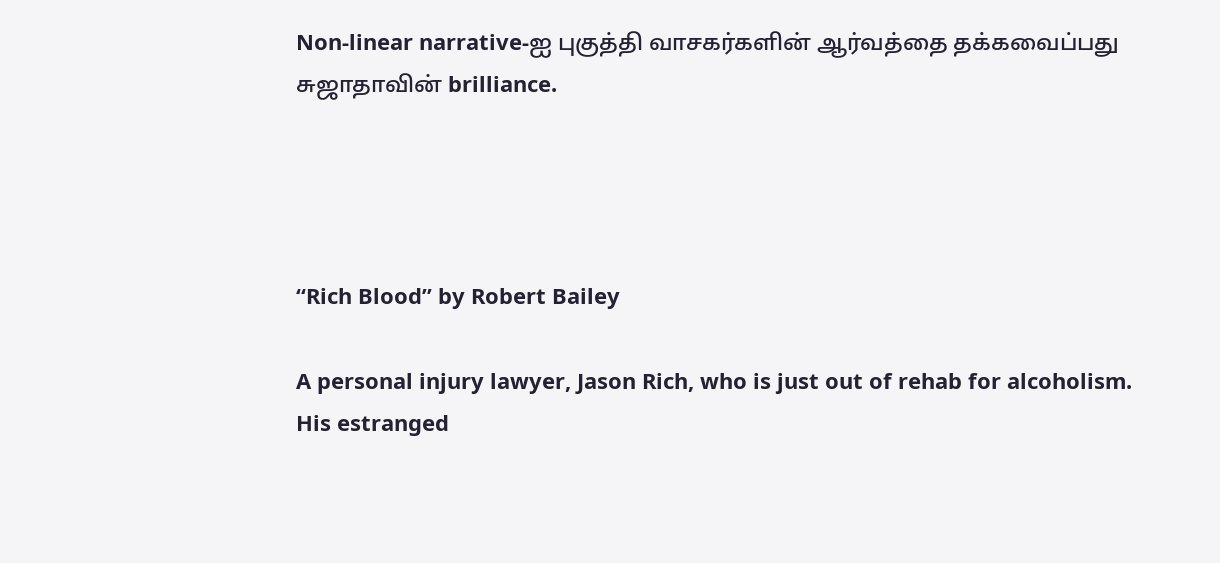Non-linear narrative-ஐ புகுத்தி வாசகர்களின் ஆர்வத்தை தக்கவைப்பது சுஜாதாவின் brilliance.




“Rich Blood” by Robert Bailey

A personal injury lawyer, Jason Rich, who is just out of rehab for alcoholism. His estranged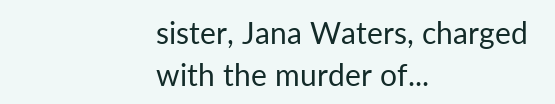sister, Jana Waters, charged with the murder of...